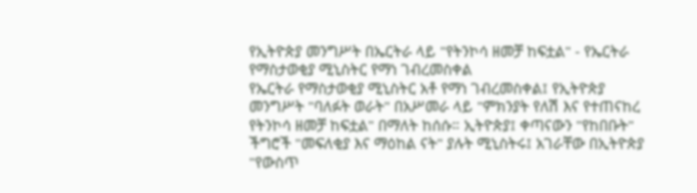የኢትዮጵያ መንግሥት በኤርትራ ላይ "የትንኮሳ ዘመቻ ከፍቷል" - የኤርትራ የማስታወቂያ ሚኒስትር የማነ ገብረመስቀል
የኤርትራ የማስታወቂያ ሚኒስትር አቶ የማነ ገብረመስቀል፤ የኢትዮጵያ መንግሥት "ባለፉት ወራት" በአሥመራ ላይ "ምክንያት የለሽ እና የተጠናከረ የትንኮሳ ዘመቻ ከፍቷል" በማለት ከሰሱ። ኢትዮጵያ፤ ቀጣናውን "የከበቡት" ችግሮች "መፍለቂያ እና ማዕከል ናት" ያሉት ሚኒስትሩ፤ አገራቸው በኢትዮጵያ "የውስጥ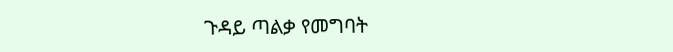ጉዳይ ጣልቃ የመግባት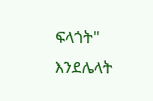ፍላጎት" እንደሌላት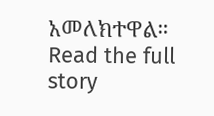አመለክተዋል።
Read the full story